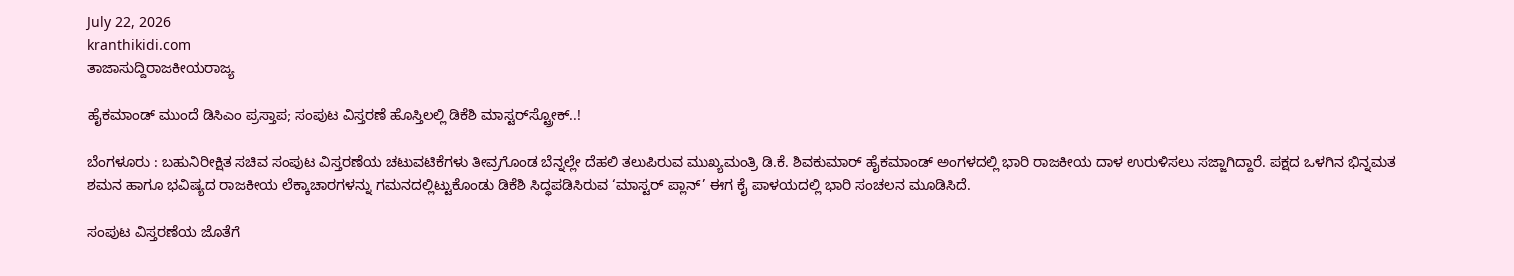July 22, 2026
kranthikidi.com
ತಾಜಾಸುದ್ದಿರಾಜಕೀಯರಾಜ್ಯ

ಹೈಕಮಾಂಡ್‌ ಮುಂದೆ ಡಿಸಿಎಂ ಪ್ರಸ್ತಾಪ; ಸಂಪುಟ ವಿಸ್ತರಣೆ ಹೊಸ್ತಿಲಲ್ಲಿ ಡಿಕೆಶಿ ಮಾಸ್ಟರ್‌ಸ್ಟ್ರೋಕ್..!

ಬೆಂಗಳೂರು : ಬಹುನಿರೀಕ್ಷಿತ ಸಚಿವ ಸಂಪುಟ ವಿಸ್ತರಣೆಯ ಚಟುವಟಿಕೆಗಳು ತೀವ್ರಗೊಂಡ ಬೆನ್ನಲ್ಲೇ ದೆಹಲಿ ತಲುಪಿರುವ ಮುಖ್ಯಮಂತ್ರಿ ಡಿ.ಕೆ. ಶಿವಕುಮಾರ್ ಹೈಕಮಾಂಡ್ ಅಂಗಳದಲ್ಲಿ ಭಾರಿ ರಾಜಕೀಯ ದಾಳ ಉರುಳಿಸಲು ಸಜ್ಜಾಗಿದ್ದಾರೆ. ಪಕ್ಷದ ಒಳಗಿನ ಭಿನ್ನಮತ ಶಮನ ಹಾಗೂ ಭವಿಷ್ಯದ ರಾಜಕೀಯ ಲೆಕ್ಕಾಚಾರಗಳನ್ನು ಗಮನದಲ್ಲಿಟ್ಟುಕೊಂಡು ಡಿಕೆಶಿ ಸಿದ್ಧಪಡಿಸಿರುವ ‘ಮಾಸ್ಟರ್ ಪ್ಲಾನ್’ ಈಗ ಕೈ ಪಾಳಯದಲ್ಲಿ ಭಾರಿ ಸಂಚಲನ ಮೂಡಿಸಿದೆ.

ಸಂಪುಟ ವಿಸ್ತರಣೆಯ ಜೊತೆಗೆ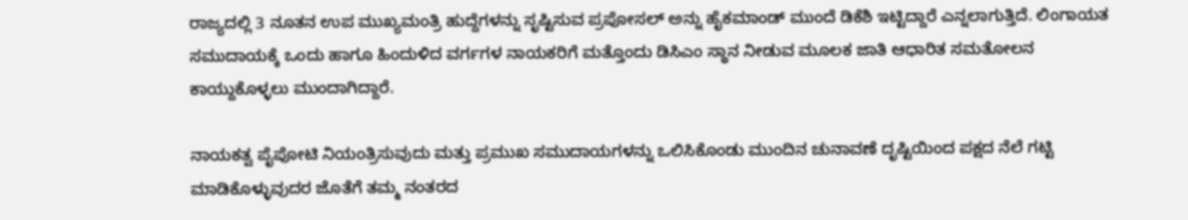ರಾಜ್ಯದಲ್ಲಿ 3 ನೂತನ ಉಪ ಮುಖ್ಯಮಂತ್ರಿ ಹುದ್ದೆಗಳನ್ನು ಸೃಷ್ಟಿಸುವ ಪ್ರಪೋಸಲ್ ಅನ್ನು ಹೈಕಮಾಂಡ್ ಮುಂದೆ ಡಿಕೆಶಿ ಇಟ್ಟಿದ್ದಾರೆ ಎನ್ನಲಾಗುತ್ತಿದೆ. ಲಿಂಗಾಯತ ಸಮುದಾಯಕ್ಕೆ ಒಂದು ಹಾಗೂ ಹಿಂದುಳಿದ ವರ್ಗಗಳ ನಾಯಕರಿಗೆ ಮತ್ತೊಂದು ಡಿಸಿಎಂ ಸ್ಥಾನ ನೀಡುವ ಮೂಲಕ ಜಾತಿ ಆಧಾರಿತ ಸಮತೋಲನ ಕಾಯ್ದುಕೊಳ್ಳಲು ಮುಂದಾಗಿದ್ದಾರೆ.

ನಾಯಕತ್ವ ಪೈಪೋಟಿ ನಿಯಂತ್ರಿಸುವುದು ಮತ್ತು ಪ್ರಮುಖ ಸಮುದಾಯಗಳನ್ನು ಒಲಿಸಿಕೊಂಡು ಮುಂದಿನ ಚುನಾವಣೆ ದೃಷ್ಟಿಯಿಂದ ಪಕ್ಷದ ನೆಲೆ ಗಟ್ಟಿ ಮಾಡಿಕೊಳ್ಳುವುದರ ಜೊತೆಗೆ ತಮ್ಮ ನಂತರದ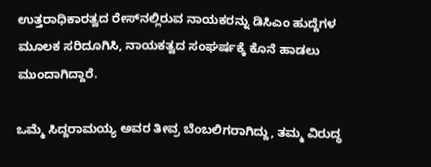ಉತ್ತರಾಧಿಕಾರತ್ವದ ರೇಸ್‌ನಲ್ಲಿರುವ ನಾಯಕರನ್ನು ಡಿಸಿಎಂ ಹುದ್ದೆಗಳ ಮೂಲಕ ಸರಿದೂಗಿಸಿ, ನಾಯಕತ್ವದ ಸಂಘರ್ಷಕ್ಕೆ ಕೊನೆ ಹಾಡಲು ಮುಂದಾಗಿದ್ದಾರೆ.

ಒಮ್ಮೆ ಸಿದ್ದರಾಮಯ್ಯ ಅವರ ತೀವ್ರ ಬೆಂಬಲಿಗರಾಗಿದ್ದು, ತಮ್ಮ ವಿರುದ್ಧ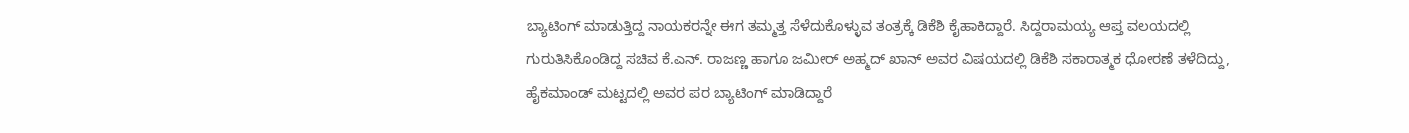ಬ್ಯಾಟಿಂಗ್ ಮಾಡುತ್ತಿದ್ದ ನಾಯಕರನ್ನೇ ಈಗ ತಮ್ಮತ್ತ ಸೆಳೆದುಕೊಳ್ಳುವ ತಂತ್ರಕ್ಕೆ ಡಿಕೆಶಿ ಕೈಹಾಕಿದ್ದಾರೆ. ಸಿದ್ದರಾಮಯ್ಯ ಆಪ್ತ ವಲಯದಲ್ಲಿ ಗುರುತಿಸಿಕೊಂಡಿದ್ದ ಸಚಿವ ಕೆ.ಎನ್. ರಾಜಣ್ಣ ಹಾಗೂ ಜಮೀರ್ ಅಹ್ಮದ್ ಖಾನ್ ಅವರ ವಿಷಯದಲ್ಲಿ ಡಿಕೆಶಿ ಸಕಾರಾತ್ಮಕ ಧೋರಣೆ ತಳೆದಿದ್ದು, ಹೈಕಮಾಂಡ್ ಮಟ್ಟದಲ್ಲಿ ಅವರ ಪರ ಬ್ಯಾಟಿಂಗ್ ಮಾಡಿದ್ದಾರೆ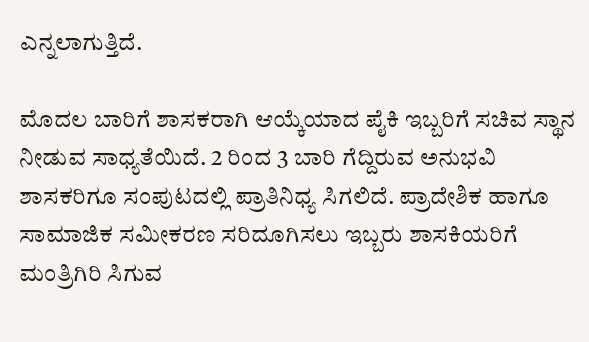ಎನ್ನಲಾಗುತ್ತಿದೆ.

ಮೊದಲ ಬಾರಿಗೆ ಶಾಸಕರಾಗಿ ಆಯ್ಕೆಯಾದ ಪೈಕಿ ಇಬ್ಬರಿಗೆ ಸಚಿವ ಸ್ಥಾನ ನೀಡುವ ಸಾಧ್ಯತೆಯಿದೆ. 2 ರಿಂದ 3 ಬಾರಿ ಗೆದ್ದಿರುವ ಅನುಭವಿ ಶಾಸಕರಿಗೂ ಸಂಪುಟದಲ್ಲಿ ಪ್ರಾತಿನಿಧ್ಯ ಸಿಗಲಿದೆ. ಪ್ರಾದೇಶಿಕ ಹಾಗೂ ಸಾಮಾಜಿಕ ಸಮೀಕರಣ ಸರಿದೂಗಿಸಲು ಇಬ್ಬರು ಶಾಸಕಿಯರಿಗೆ ಮಂತ್ರಿಗಿರಿ ಸಿಗುವ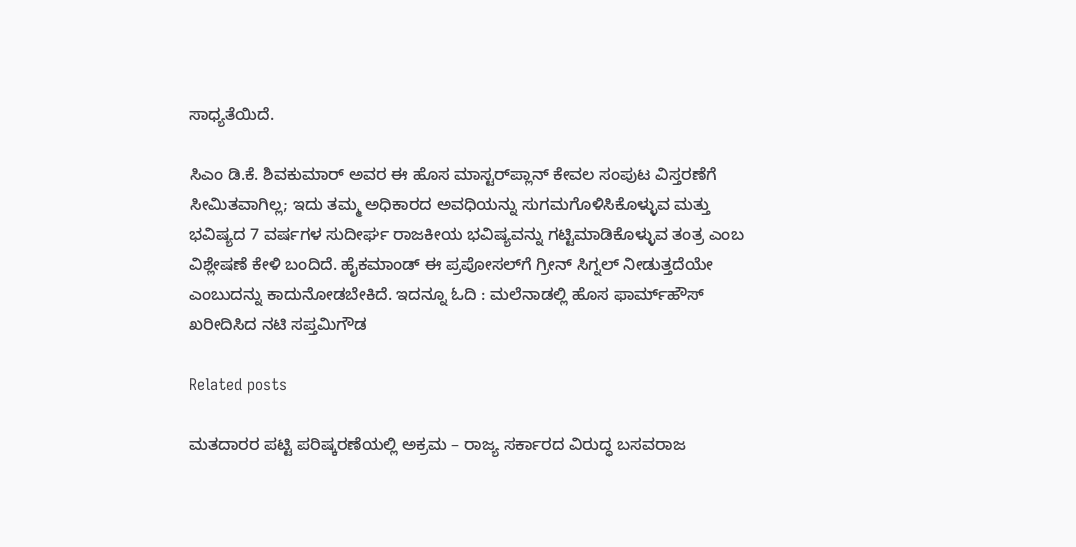ಸಾಧ್ಯತೆಯಿದೆ.

ಸಿಎಂ ಡಿ.ಕೆ. ಶಿವಕುಮಾರ್ ಅವರ ಈ ಹೊಸ ಮಾಸ್ಟರ್‌ಪ್ಲಾನ್ ಕೇವಲ ಸಂಪುಟ ವಿಸ್ತರಣೆಗೆ ಸೀಮಿತವಾಗಿಲ್ಲ; ಇದು ತಮ್ಮ ಅಧಿಕಾರದ ಅವಧಿಯನ್ನು ಸುಗಮಗೊಳಿಸಿಕೊಳ್ಳುವ ಮತ್ತು ಭವಿಷ್ಯದ 7 ವರ್ಷಗಳ ಸುದೀರ್ಘ ರಾಜಕೀಯ ಭವಿಷ್ಯವನ್ನು ಗಟ್ಟಿಮಾಡಿಕೊಳ್ಳುವ ತಂತ್ರ ಎಂಬ ವಿಶ್ಲೇಷಣೆ ಕೇಳಿ ಬಂದಿದೆ. ಹೈಕಮಾಂಡ್ ಈ ಪ್ರಪೋಸಲ್‌ಗೆ ಗ್ರೀನ್ ಸಿಗ್ನಲ್ ನೀಡುತ್ತದೆಯೇ ಎಂಬುದನ್ನು ಕಾದುನೋಡಬೇಕಿದೆ. ಇದನ್ನೂ ಓದಿ : ಮಲೆನಾಡಲ್ಲಿ ಹೊಸ ಫಾರ್ಮ್‌ಹೌಸ್‌ ಖರೀದಿಸಿದ ನಟಿ ಸಪ್ತಮಿಗೌಡ

Related posts

ಮತದಾರರ ಪಟ್ಟಿ ಪರಿಷ್ಕರಣೆಯಲ್ಲಿ ಅಕ್ರಮ – ರಾಜ್ಯ ಸರ್ಕಾರದ ವಿರುದ್ಧ ಬಸವರಾಜ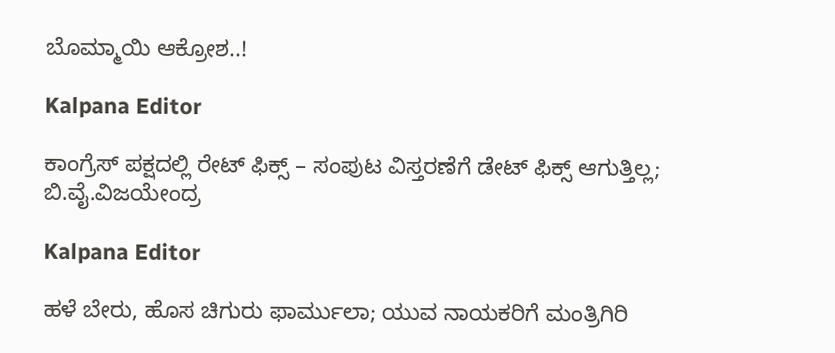ಬೊಮ್ಮಾಯಿ ಆಕ್ರೋಶ..!

Kalpana Editor

ಕಾಂಗ್ರೆಸ್ ಪಕ್ಷದಲ್ಲಿ ರೇಟ್ ಫಿಕ್ಸ್ – ಸಂಪುಟ ವಿಸ್ತರಣೆಗೆ ಡೇಟ್ ಫಿಕ್ಸ್ ಆಗುತ್ತಿಲ್ಲ; ಬಿ.ವೈ.ವಿಜಯೇಂದ್ರ

Kalpana Editor

ಹಳೆ ಬೇರು, ಹೊಸ ಚಿಗುರು ಫಾರ್ಮುಲಾ; ಯುವ ನಾಯಕರಿಗೆ ಮಂತ್ರಿಗಿರಿ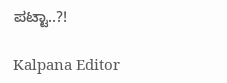ಪಟ್ಟಾ..?!

Kalpana Editor